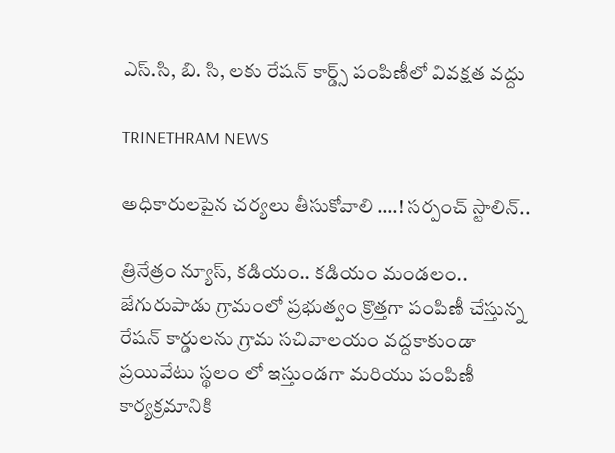ఎస్.సి, బి. సి, లకు రేషన్ కార్డ్స్ పంపిణీలో వివక్షత వద్దు

TRINETHRAM NEWS

అధికారులపైన చర్యలు తీసుకోవాలి ….! సర్పంచ్ స్టాలిన్..

త్రినేత్రం న్యూస్, కడియం.. కడియం మండలం.. జేగురుపాడు గ్రామంలో ప్రభుత్వం క్రొత్తగా పంపిణీ చేస్తున్న రేషన్ కార్డులను గ్రామ సచివాలయం వద్దకాకుండా ప్రయివేటు స్థలం లో ఇస్తుండగా మరియు పంపిణీ కార్యక్రమానికి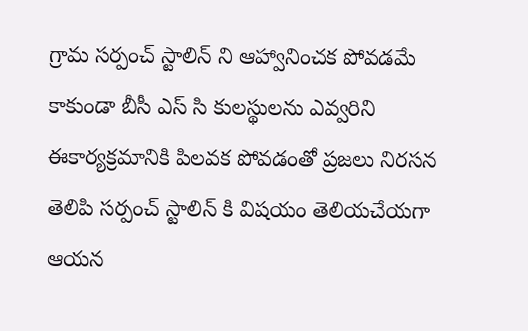గ్రామ సర్పంచ్ స్టాలిన్ ని ఆహ్వానించక పోవడమే కాకుండా బీసీ ఎస్ సి కులస్థులను ఎవ్వరిని ఈకార్యక్రమానికి పిలవక పోవడంతో ప్రజలు నిరసన తెలిపి సర్పంచ్ స్టాలిన్ కి విషయం తెలియచేయగా ఆయన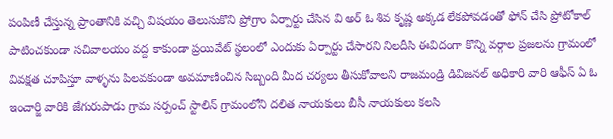పంపిణీ చేస్తున్న ప్రాంతానికి వచ్చి విషయం తెలుసుకొని ప్రోగ్రాం ఏర్పార్టు చేసిన వి అర్ ఓ శివ కృష్ణ అక్కడ లేకపోవడంతో ఫోన్ చేసి ప్రోటోకాల్ పాటించకుండా సచివాలయం వద్ద కాకుండా ప్రయివేట్ స్థలంలో ఎందుకు ఏర్పార్టు చేసారని నిలదీసి ఈవిదంగా కొన్ని వర్గాల ప్రజలను గ్రామంలో వివక్షత చూపిస్తూ వాళ్ళను పిలవకుండా అవమాణించిన సిబ్బంది మీద చర్యలు తీసుకోవాలని రాజమండ్రి డివిజనల్ అధికారి వారి ఆఫీస్ ఏ ఓ ఇంచార్జి వారికి జేగురుపాడు గ్రామ సర్పంచ్ స్టాలిన్ గ్రామంలోని దలిత నాయకులు బీసీ నాయకులు కలసి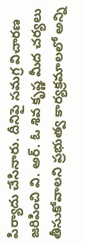పిర్యాదు చేసినారు. దీనిపై సమగ్ర విచారణ జరిపించి వి. అర్. ఓ శివ కృష్ణ మీద చర్యలు తీసుకోవాలని ప్రభుత్వ కార్యక్రమాలలో అన్ని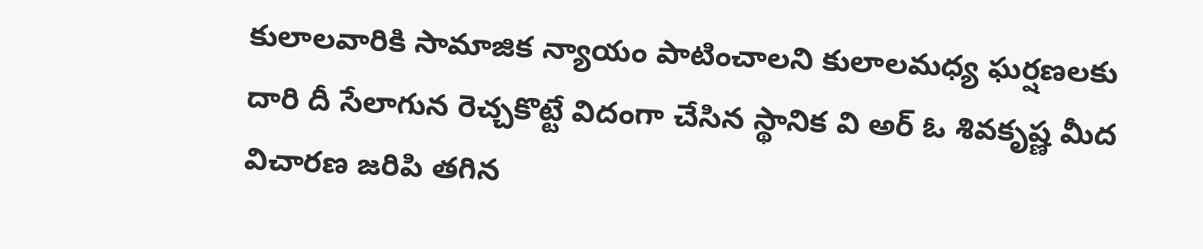కులాలవారికి సామాజిక న్యాయం పాటించాలని కులాలమధ్య ఘర్షణలకు దారి దీ సేలాగున రెచ్చకొట్టే విదంగా చేసిన స్థానిక వి అర్ ఓ శివకృష్ణ మీద విచారణ జరిపి తగిన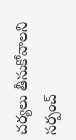చర్యలు తీసుకోవాలని సర్పంచ్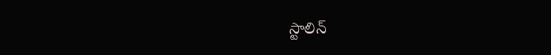స్టాలిన్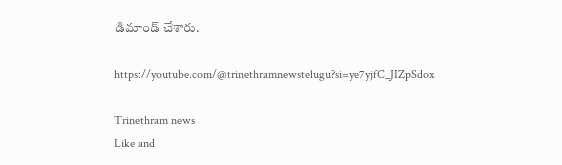డిమాండ్ చేశారు.

https://youtube.com/@trinethramnewstelugu?si=ye7yjfC_JIZpSdox

Trinethram news
Like and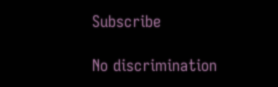Subscribe

No discrimination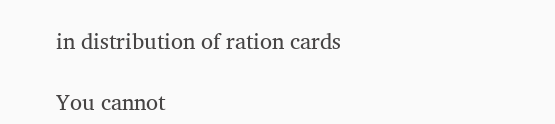in distribution of ration cards

You cannot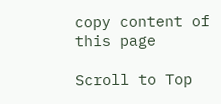copy content of this page

Scroll to Top